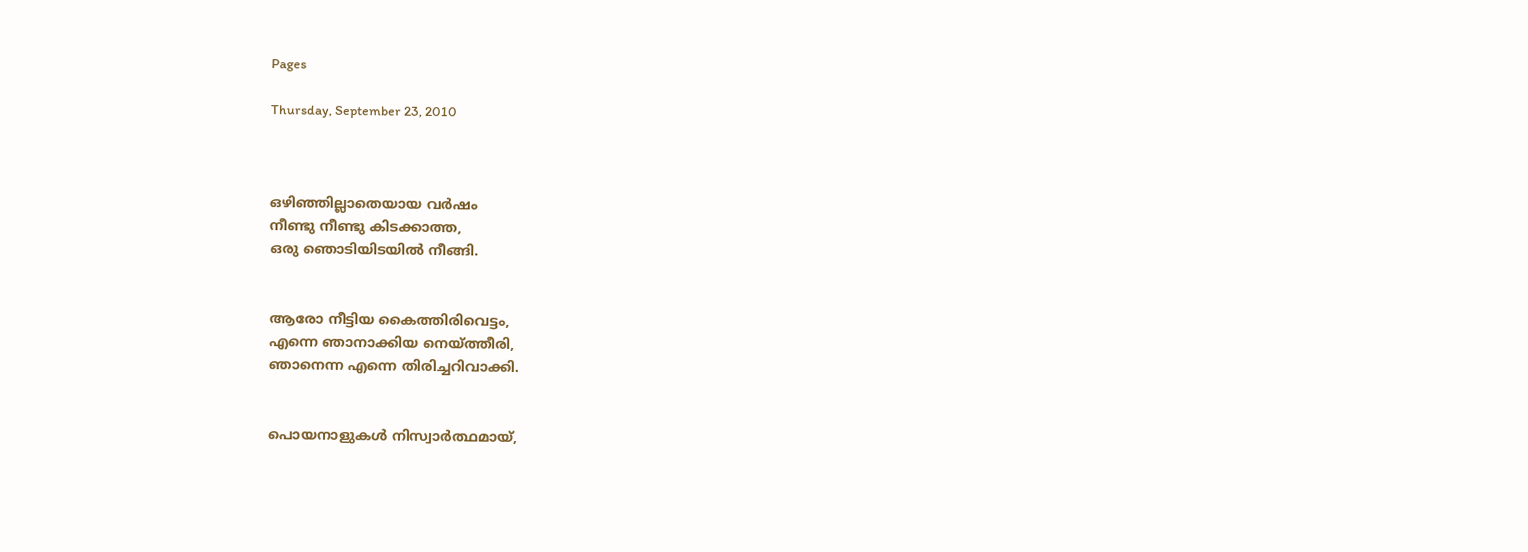Pages

Thursday, September 23, 2010



ഒഴിഞ്ഞില്ലാതെയായ വര്‍ഷം
നീണ്ടു നീണ്ടു കിടക്കാത്ത,
ഒരു ഞൊടിയിടയില്‍ ‍നീങ്ങി.


ആരോ നീട്ടിയ കൈത്തിരിവെട്ടം,
എന്നെ ഞാനാക്കിയ നെയ്ത്തീരി,
ഞാനെന്ന എന്നെ തിരിച്ചറിവാക്കി.


പൊയനാളുകള്‍ നിസ്വാര്‍ത്ഥമായ്,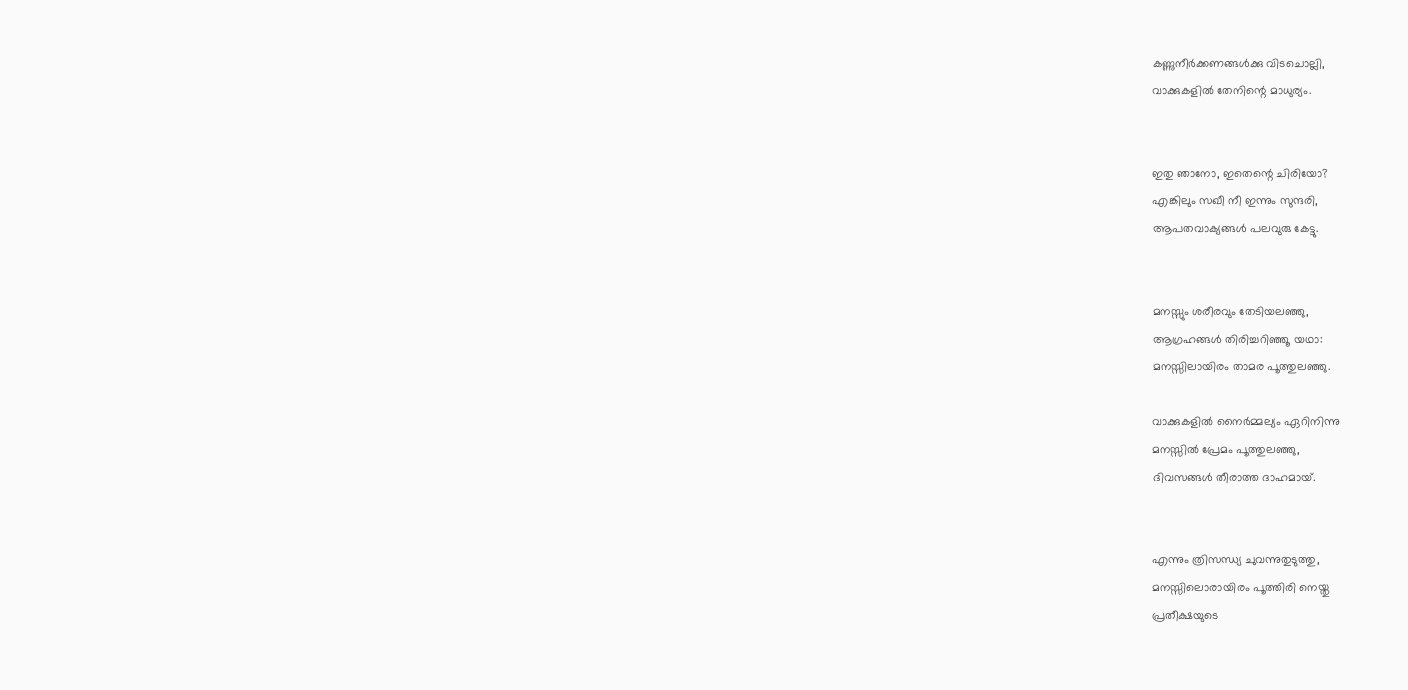കണ്ണുനീര്‍ക്കണങ്ങള്‍ക്കു വിടചൊല്ലി,
വാക്കുകളില്‍ തേനിന്റെ മാധുര്യം.


ഇതു ഞാനോ, ഇതെന്റെ ചിരിയോ?
എങ്കിലും സഖീ നീ ഇന്നും സുന്ദരി,
ആപതവാക്യങ്ങള്‍ പലവുരു കേട്ടു.


മനസ്സും ശരീരവും തേടിയലഞ്ഞു,
ആഗ്രഹങ്ങള്‍ തിരിച്ചറിഞ്ഞൂ യഥാ:
മനസ്സിലായിരം താമര പൂത്തുലഞ്ഞു.

വാക്കുകളില്‍ നൈര്‍മ്മല്യം ഏറിനിന്നു
മനസ്സില്‍ പ്രേമം പൂത്തുലഞ്ഞു,
ദിവസങ്ങള്‍ തീരാത്ത ദാഹമായ്.


എന്നും ത്രിസന്ധ്യ ചുവന്നുതുടുത്തു,
മനസ്സിലൊരായിരം പൂത്തിരി നെയ്തു
പ്രതീക്ഷയുടെ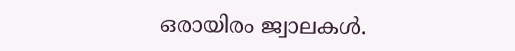ഒരായിരം ജ്വാലകള്‍.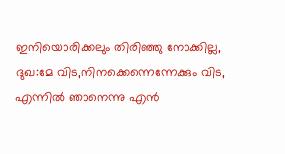ഇനിയൊരിക്കലും തിരിഞ്ഞു നോക്കില്ല,
ദുഖ:മേ വിട,നിനക്കെന്നെന്നേക്കും വിട,
എന്നില്‍ ഞാനെന്നു എന്‍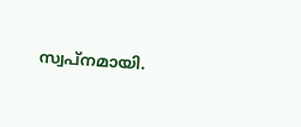സ്വപ്നമായി.